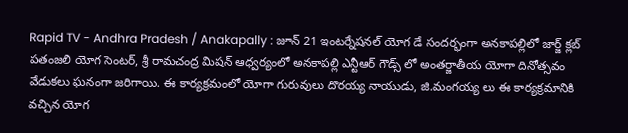Rapid TV - Andhra Pradesh / Anakapally : జూన్ 21 ఇంటర్నేషనల్ యోగ డే సందర్భంగా అనకాపల్లిలో జార్జ్ క్లబ్ పతంజలి యోగ సెంటర్, శ్రీ రామచంద్ర మిషన్ ఆధ్వర్యంలో అనకాపల్లి ఎన్టీఆర్ గౌడ్స్ లో అంతర్జాతీయ యోగా దినోత్సవం వేడుకలు ఘనంగా జరిగాయి. ఈ కార్యక్రమంలో యోగా గురువులు దొరయ్య నాయుడు, జి.మంగయ్య లు ఈ కార్యక్రమానికి వచ్చిన యోగ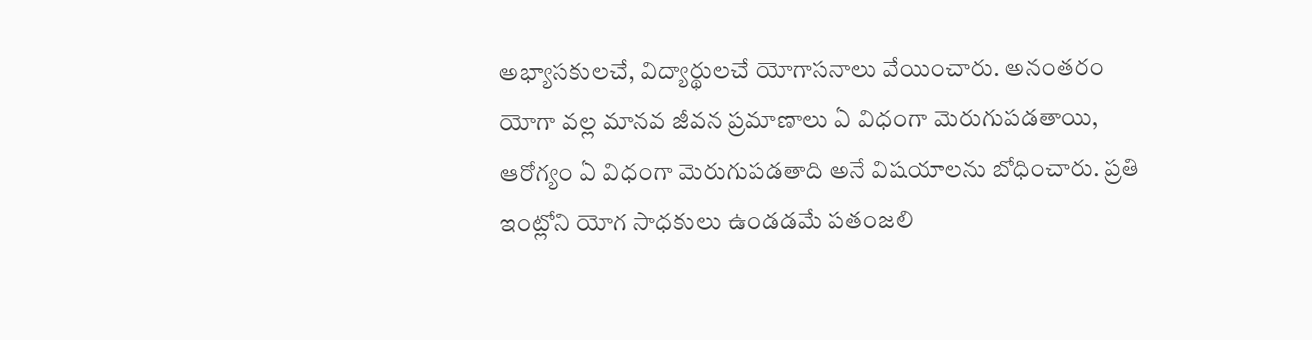అభ్యాసకులచే, విద్యార్థులచే యోగాసనాలు వేయించారు. అనంతరం యోగా వల్ల మానవ జీవన ప్రమాణాలు ఏ విధంగా మెరుగుపడతాయి, ఆరోగ్యం ఏ విధంగా మెరుగుపడతాది అనే విషయాలను బోధించారు. ప్రతి ఇంట్లోని యోగ సాధకులు ఉండడమే పతంజలి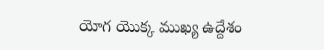యోగ యొక్క ముఖ్య ఉద్దేశం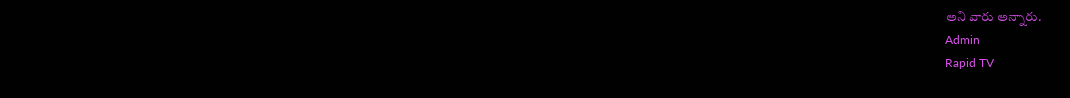అని వారు అన్నారు.
Admin
Rapid TV